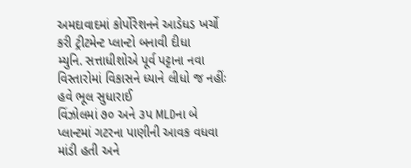અમદાવાદમાં કોર્પોરેશનને આડેધડ ખર્ચો કરી ટ્રીટમેન્ટ પ્લાન્ટો બનાવી દીધા
મ્યુનિ. સત્તાધીશોએ પૂર્વ પટ્ટાના નવા વિસ્તારોમાં વિકાસને ધ્યાને લીધો જ નહીંઃ હવે ભૂલ સુધારાઈ
વિંઝોલમાં ૭૦ અને ૩પ MLDના બે પ્લાન્ટમાં ગટરના પાણીની આવક વધવા માંડી હતી અને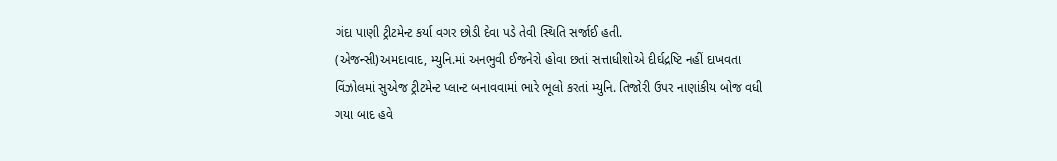ગંદા પાણી ટ્રીટમેન્ટ કર્યા વગર છોડી દેવા પડે તેવી સ્થિતિ સર્જાઈ હતી.
(એજન્સી)અમદાવાદ, મ્યુનિ.માં અનભુવી ઈજનેરો હોવા છતાં સત્તાધીશોએ દીર્ઘદ્રષ્ટિ નહીં દાખવતા વિંઝોલમાં સુએજ ટ્રીટમેન્ટ પ્લાન્ટ બનાવવામાં ભારે ભૂલો કરતાં મ્યુનિ. તિજોરી ઉપર નાણાંકીય બોજ વધી ગયા બાદ હવે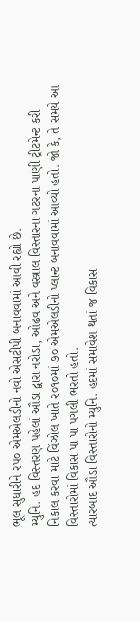ભૂલ સુધારીને રપ૦ એમએલડીનો નવો એસટીપી બનાવવામાં આવી રહ્યો છે.
મ્યુનિ. હદ વિસ્તરણ પહેલાં ઔડા દ્વારા નરોડા, ઓઢવ અને વસ્ત્રાલ વિસ્તારના ગટરના પાણી ટ્રીટમેન્ટ કરી નિકાલ કરવા માટે વિંઝોલ ખાતે ર૦૧૦માં ૭૦ એમએલડીનો પ્લાન્ટ બનાવવામાં આવ્યો હતો. જો કે, તે સમયે આ વિસ્તારોમાં વિકાસ પા પા પગલી ભરતો હતો.
ત્યારબાદ ઔડા વિસ્તારોનો મ્યુનિ. હદમાં સમાવેશ થતાં જ વિકાસ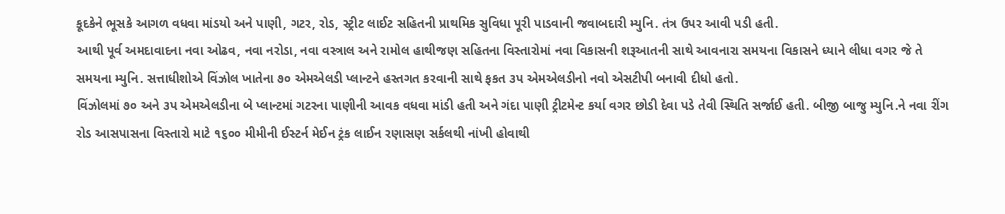કૂદકેને ભૂસકે આગળ વધવા માંડયો અને પાણી, ગટર, રોડ, સ્ટ્રીટ લાઈટ સહિતની પ્રાથમિક સુવિધા પૂરી પાડવાની જવાબદારી મ્યુનિ. તંત્ર ઉપર આવી પડી હતી.
આથી પૂર્વ અમદાવાદના નવા ઓઢવ, નવા નરોડા, નવા વસ્ત્રાલ અને રામોલ હાથીજણ સહિતના વિસ્તારોમાં નવા વિકાસની શરૂઆતની સાથે આવનારા સમયના વિકાસને ધ્યાને લીધા વગર જે તે સમયના મ્યુનિ. સત્તાધીશોએ વિંઝોલ ખાતેના ૭૦ એમએલડી પ્લાન્ટને હસ્તગત કરવાની સાથે ફકત ૩પ એમએલડીનો નવો એસટીપી બનાવી દીધો હતો.
વિંઝોલમાં ૭૦ અને ૩પ એમએલડીના બે પ્લાન્ટમાં ગટરના પાણીની આવક વધવા માંડી હતી અને ગંદા પાણી ટ્રીટમેન્ટ કર્યા વગર છોડી દેવા પડે તેવી સ્થિતિ સર્જાઈ હતી. બીજી બાજુ મ્યુનિ.ને નવા રીંગ રોડ આસપાસના વિસ્તારો માટે ૧૬૦૦ મીમીની ઈસ્ટર્ન મેઈન ટ્રંક લાઈન રણાસણ સર્કલથી નાંખી હોવાથી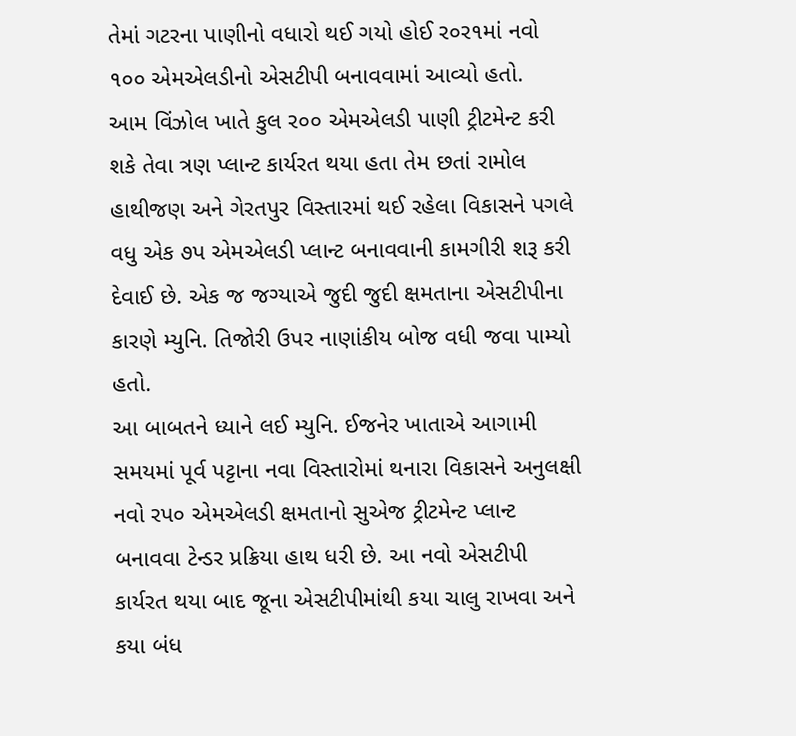તેમાં ગટરના પાણીનો વધારો થઈ ગયો હોઈ ર૦ર૧માં નવો ૧૦૦ એમએલડીનો એસટીપી બનાવવામાં આવ્યો હતો.
આમ વિંઝોલ ખાતે કુલ ર૦૦ એમએલડી પાણી ટ્રીટમેન્ટ કરી શકે તેવા ત્રણ પ્લાન્ટ કાર્યરત થયા હતા તેમ છતાં રામોલ હાથીજણ અને ગેરતપુર વિસ્તારમાં થઈ રહેલા વિકાસને પગલે વધુ એક ૭પ એમએલડી પ્લાન્ટ બનાવવાની કામગીરી શરૂ કરી દેવાઈ છે. એક જ જગ્યાએ જુદી જુદી ક્ષમતાના એસટીપીના કારણે મ્યુનિ. તિજોરી ઉપર નાણાંકીય બોજ વધી જવા પામ્યો હતો.
આ બાબતને ધ્યાને લઈ મ્યુનિ. ઈજનેર ખાતાએ આગામી સમયમાં પૂર્વ પટ્ટાના નવા વિસ્તારોમાં થનારા વિકાસને અનુલક્ષી નવો રપ૦ એમએલડી ક્ષમતાનો સુએજ ટ્રીટમેન્ટ પ્લાન્ટ બનાવવા ટેન્ડર પ્રક્રિયા હાથ ધરી છે. આ નવો એસટીપી કાર્યરત થયા બાદ જૂના એસટીપીમાંથી કયા ચાલુ રાખવા અને કયા બંધ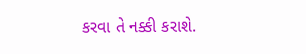કરવા તે નક્કી કરાશે.